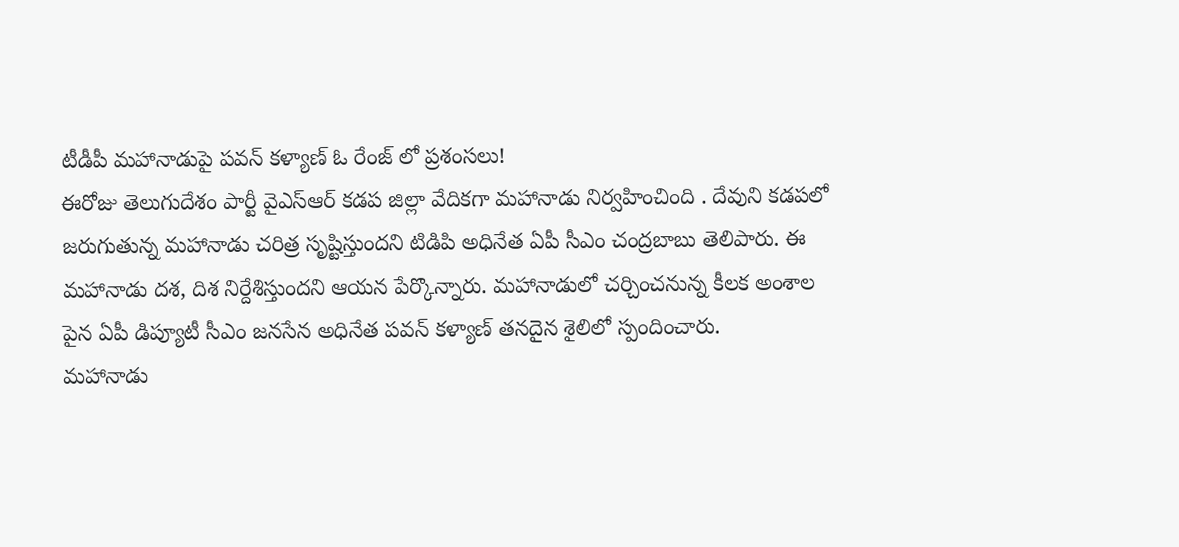టీడీపీ మహానాడుపై పవన్ కళ్యాణ్ ఓ రేంజ్ లో ప్రశంసలు!
ఈరోజు తెలుగుదేశం పార్టీ వైఎస్ఆర్ కడప జిల్లా వేదికగా మహానాడు నిర్వహించింది . దేవుని కడపలో జరుగుతున్న మహానాడు చరిత్ర సృష్టిస్తుందని టిడిపి అధినేత ఏపీ సీఎం చంద్రబాబు తెలిపారు. ఈ మహానాడు దశ, దిశ నిర్దేశిస్తుందని ఆయన పేర్కొన్నారు. మహానాడులో చర్చించనున్న కీలక అంశాల పైన ఏపీ డిప్యూటీ సీఎం జనసేన అధినేత పవన్ కళ్యాణ్ తనదైన శైలిలో స్పందించారు.
మహానాడు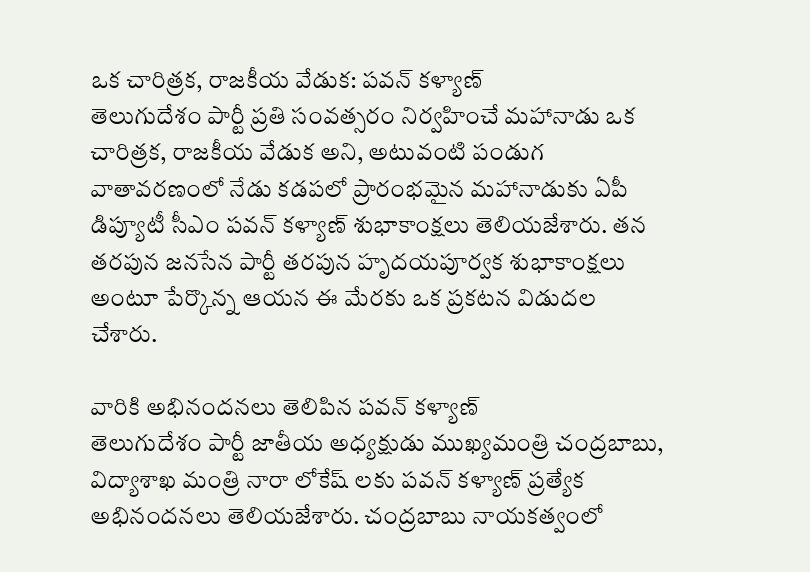ఒక చారిత్రక, రాజకీయ వేడుక: పవన్ కళ్యాణ్
తెలుగుదేశం పార్టీ ప్రతి సంవత్సరం నిర్వహించే మహానాడు ఒక చారిత్రక, రాజకీయ వేడుక అని, అటువంటి పండుగ వాతావరణంలో నేడు కడపలో ప్రారంభమైన మహానాడుకు ఏపీ డిప్యూటీ సీఎం పవన్ కళ్యాణ్ శుభాకాంక్షలు తెలియజేశారు. తన తరపున జనసేన పార్టీ తరపున హృదయపూర్వక శుభాకాంక్షలు అంటూ పేర్కొన్న ఆయన ఈ మేరకు ఒక ప్రకటన విడుదల చేశారు.

వారికి అభినందనలు తెలిపిన పవన్ కళ్యాణ్
తెలుగుదేశం పార్టీ జాతీయ అధ్యక్షుడు ముఖ్యమంత్రి చంద్రబాబు, విద్యాశాఖ మంత్రి నారా లోకేష్ లకు పవన్ కళ్యాణ్ ప్రత్యేక అభినందనలు తెలియజేశారు. చంద్రబాబు నాయకత్వంలో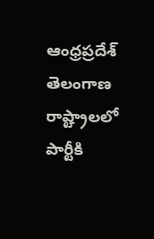ఆంధ్రప్రదేశ్ తెలంగాణ రాష్ట్రాలలో పార్టీకి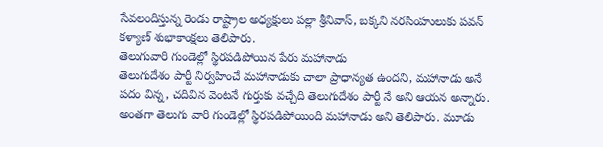సేవలందిస్తున్న రెండు రాష్ట్రాల అధ్యక్షులు పల్లా శ్రీనివాస్, బక్కని నరసింహులుకు పవన్ కళ్యాణ్ శుభాకాంక్షలు తెలిపారు.
తెలుగువారి గుండెల్లో స్థిరపడిపోయిన పేరు మహానాడు
తెలుగుదేశం పార్టీ నిర్వహించే మహానాడుకు చాలా ప్రాధాన్యత ఉందని, మహానాడు అనే పదం విన్న, చదివిన వెంటనే గుర్తుకు వచ్చేది తెలుగుదేశం పార్టీ నే అని ఆయన అన్నారు. అంతగా తెలుగు వారి గుండెల్లో స్థిరపడిపోయింది మహానాడు అని తెలిపారు. మూడు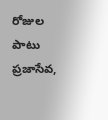రోజుల పాటు ప్రజాసేవ,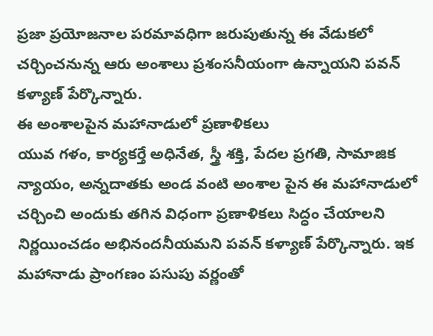ప్రజా ప్రయోజనాల పరమావధిగా జరుపుతున్న ఈ వేడుకలో చర్చించనున్న ఆరు అంశాలు ప్రశంసనీయంగా ఉన్నాయని పవన్ కళ్యాణ్ పేర్కొన్నారు.
ఈ అంశాలపైన మహానాడులో ప్రణాళికలు
యువ గళం, కార్యకర్తే అధినేత, స్త్రీ శక్తి, పేదల ప్రగతి, సామాజిక న్యాయం, అన్నదాతకు అండ వంటి అంశాల పైన ఈ మహానాడులో చర్చించి అందుకు తగిన విధంగా ప్రణాళికలు సిద్ధం చేయాలని నిర్ణయించడం అభినందనీయమని పవన్ కళ్యాణ్ పేర్కొన్నారు. ఇక మహానాడు ప్రాంగణం పసుపు వర్ణంతో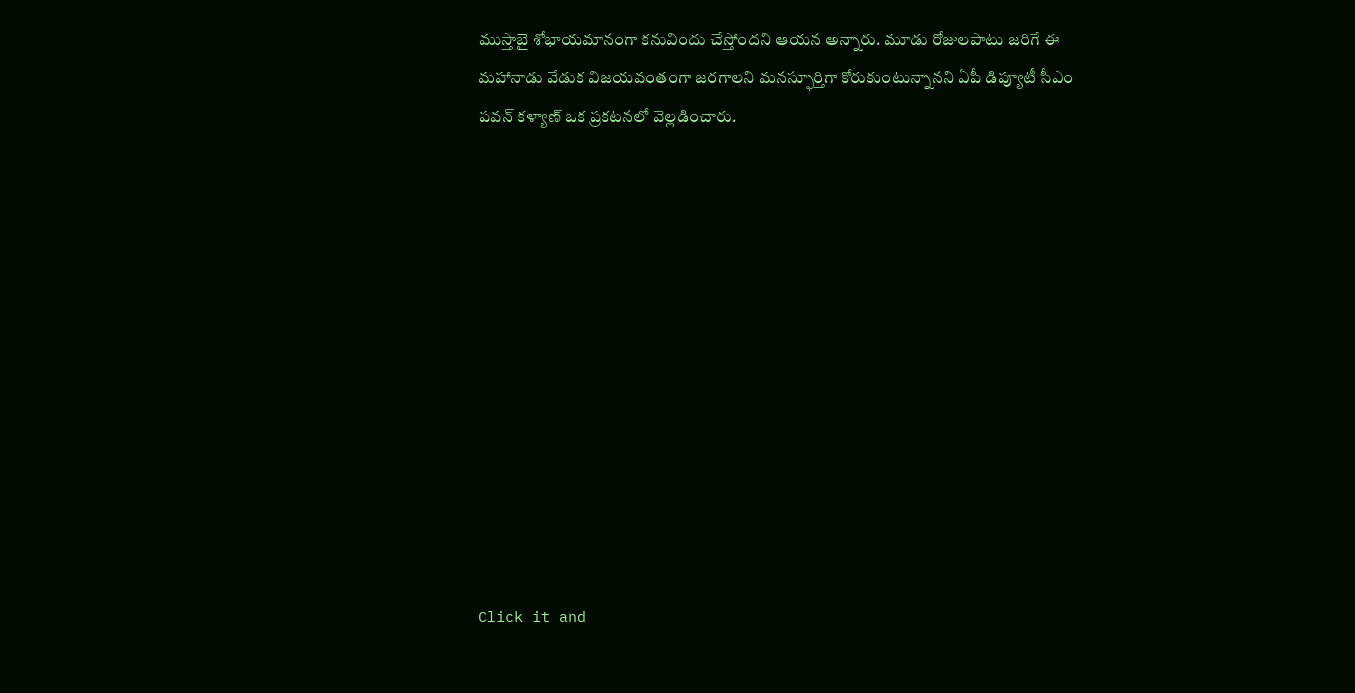ముస్తాబై శోభాయమానంగా కనువిందు చేస్తోందని ఆయన అన్నారు. మూడు రోజులపాటు జరిగే ఈ మహానాడు వేడుక విజయవంతంగా జరగాలని మనస్ఫూర్తిగా కోరుకుంటున్నానని ఏపీ డిప్యూటీ సీఎం పవన్ కళ్యాణ్ ఒక ప్రకటనలో వెల్లడించారు.












Click it and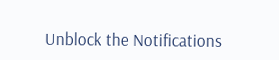Unblock the Notifications